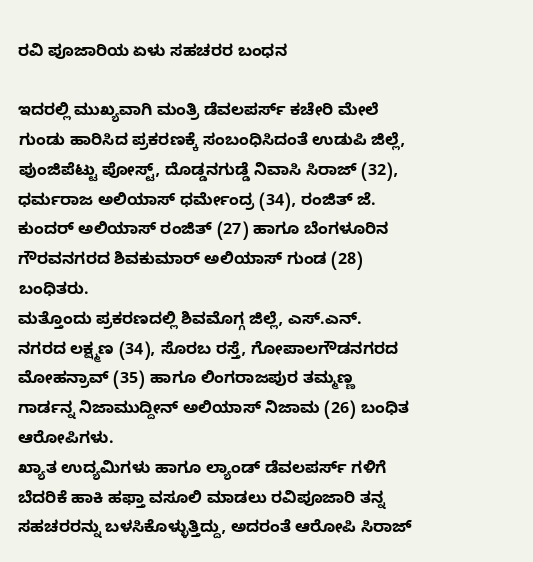ರವಿ ಪೂಜಾರಿಯ ಏಳು ಸಹಚರರ ಬಂಧನ

ಇದರಲ್ಲಿ ಮುಖ್ಯವಾಗಿ ಮಂತ್ರಿ ಡೆವಲಪರ್ಸ್ ಕಚೇರಿ ಮೇಲೆ ಗುಂಡು ಹಾರಿಸಿದ ಪ್ರಕರಣಕ್ಕೆ ಸಂಬಂಧಿಸಿದಂತೆ ಉಡುಪಿ ಜಿಲ್ಲೆ, ಪುಂಜಿಪೆಟ್ಟು ಪೋಸ್ಟ್, ದೊಡ್ಡನಗುಡ್ಡೆ ನಿವಾಸಿ ಸಿರಾಜ್ (32), ಧರ್ಮರಾಜ ಅಲಿಯಾಸ್ ಧರ್ಮೇಂದ್ರ (34), ರಂಜಿತ್ ಜೆ. ಕುಂದರ್ ಅಲಿಯಾಸ್ ರಂಜಿತ್ (27) ಹಾಗೂ ಬೆಂಗಳೂರಿನ ಗೌರವನಗರದ ಶಿವಕುಮಾರ್ ಅಲಿಯಾಸ್ ಗುಂಡ (28) ಬಂಧಿತರು.
ಮತ್ತೊಂದು ಪ್ರಕರಣದಲ್ಲಿ ಶಿವಮೊಗ್ಗ ಜಿಲ್ಲೆ, ಎಸ್.ಎನ್. ನಗರದ ಲಕ್ಷ್ಮಣ (34), ಸೊರಬ ರಸ್ತೆ, ಗೋಪಾಲಗೌಡನಗರದ ಮೋಹನ್ರಾವ್ (35) ಹಾಗೂ ಲಿಂಗರಾಜಪುರ ತಮ್ಮಣ್ಣ ಗಾರ್ಡನ್ನ ನಿಜಾಮುದ್ದೀನ್ ಅಲಿಯಾಸ್ ನಿಜಾಮ (26) ಬಂಧಿತ ಆರೋಪಿಗಳು.
ಖ್ಯಾತ ಉದ್ಯಮಿಗಳು ಹಾಗೂ ಲ್ಯಾಂಡ್ ಡೆವಲಪರ್ಸ್ ಗಳಿಗೆ ಬೆದರಿಕೆ ಹಾಕಿ ಹಫ್ತಾ ವಸೂಲಿ ಮಾಡಲು ರವಿಪೂಜಾರಿ ತನ್ನ ಸಹಚರರನ್ನು ಬಳಸಿಕೊಳ್ಳುತ್ತಿದ್ದು, ಅದರಂತೆ ಆರೋಪಿ ಸಿರಾಜ್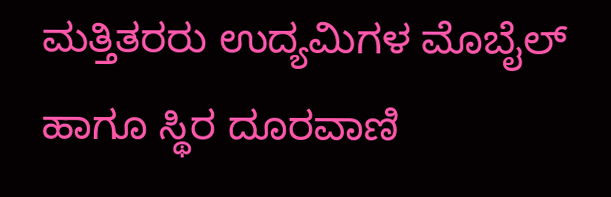ಮತ್ತಿತರರು ಉದ್ಯಮಿಗಳ ಮೊಬೈಲ್ ಹಾಗೂ ಸ್ಥಿರ ದೂರವಾಣಿ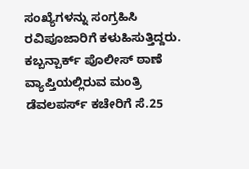ಸಂಖ್ಯೆಗಳನ್ನು ಸಂಗ್ರಹಿಸಿ ರವಿಪೂಜಾರಿಗೆ ಕಳುಹಿಸುತ್ತಿದ್ದರು. ಕಬ್ಬನ್ಪಾರ್ಕ್ ಪೊಲೀಸ್ ಠಾಣೆ ವ್ಯಾಪ್ತಿಯಲ್ಲಿರುವ ಮಂತ್ರಿ ಡೆವಲಪರ್ಸ್ ಕಚೇರಿಗೆ ಸೆ.25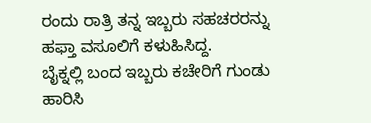ರಂದು ರಾತ್ರಿ ತನ್ನ ಇಬ್ಬರು ಸಹಚರರನ್ನು ಹಫ್ತಾ ವಸೂಲಿಗೆ ಕಳುಹಿಸಿದ್ದ.
ಬೈಕ್ನಲ್ಲಿ ಬಂದ ಇಬ್ಬರು ಕಚೇರಿಗೆ ಗುಂಡು ಹಾರಿಸಿ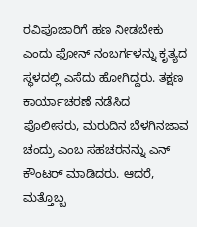ರವಿಪೂಜಾರಿಗೆ ಹಣ ನೀಡಬೇಕು ಎಂದು ಫೋನ್ ನಂಬರ್ಗಳನ್ನು ಕೃತ್ಯದ ಸ್ಥಳದಲ್ಲಿ ಎಸೆದು ಹೋಗಿದ್ದರು. ತಕ್ಷಣ ಕಾರ್ಯಾಚರಣೆ ನಡೆಸಿದ ಪೊಲೀಸರು, ಮರುದಿನ ಬೆಳಗಿನಜಾವ ಚಂದ್ರು ಎಂಬ ಸಹಚರನನ್ನು ಎನ್ ಕೌಂಟರ್ ಮಾಡಿದರು. ಆದರೆ, ಮತ್ತೊಬ್ಬ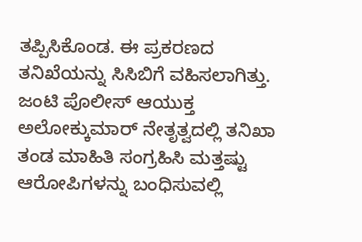ತಪ್ಪಿಸಿಕೊಂಡ. ಈ ಪ್ರಕರಣದ ತನಿಖೆಯನ್ನು ಸಿಸಿಬಿಗೆ ವಹಿಸಲಾಗಿತ್ತು. ಜಂಟಿ ಪೊಲೀಸ್ ಆಯುಕ್ತ ಅಲೋಕ್ಕುಮಾರ್ ನೇತೃತ್ವದಲ್ಲಿ ತನಿಖಾ ತಂಡ ಮಾಹಿತಿ ಸಂಗ್ರಹಿಸಿ ಮತ್ತಷ್ಟು ಆರೋಪಿಗಳನ್ನು ಬಂಧಿಸುವಲ್ಲಿ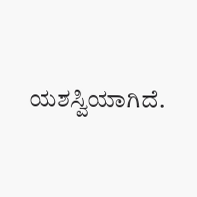ಯಶಸ್ವಿಯಾಗಿದೆ.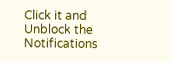Click it and Unblock the Notifications